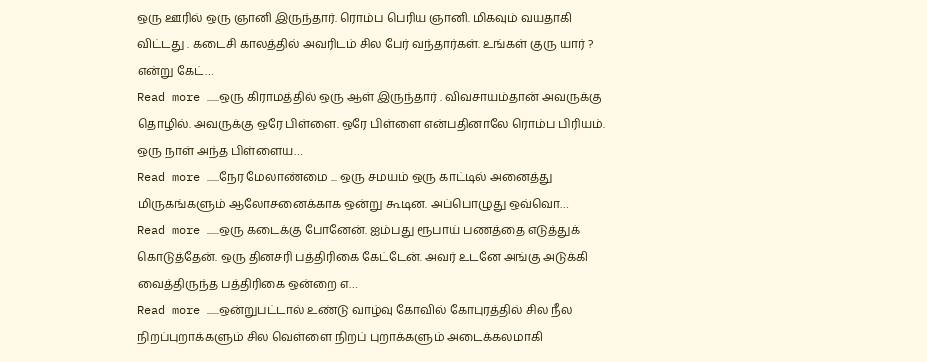ஒரு ஊரில் ஒரு ஞானி இருந்தார். ரொம்ப பெரிய ஞானி. மிகவும் வயதாகி விட்டது . கடைசி காலத்தில் அவரிடம் சில பேர் வந்தார்கள். உங்கள் குரு யார் ? என்று கேட்…
Read more ......ஒரு கிராமத்தில் ஒரு ஆள் இருந்தார் . விவசாயம்தான் அவருக்கு தொழில். அவருக்கு ஒரே பிள்ளை. ஒரே பிள்ளை என்பதினாலே ரொம்ப பிரியம். ஒரு நாள் அந்த பிள்ளைய…
Read more ......நேர மேலாண்மை ... ஒரு சமயம் ஒரு காட்டில் அனைத்து மிருகங்களும் ஆலோசனைக்காக ஒன்று கூடின. அப்பொழுது ஒவ்வொ…
Read more ......ஒரு கடைக்கு போனேன். ஐம்பது ரூபாய் பணத்தை எடுத்துக் கொடுத்தேன். ஒரு தினசரி பத்திரிகை கேட்டேன். அவர் உடனே அங்கு அடுக்கி வைத்திருந்த பத்திரிகை ஒன்றை எ…
Read more ......ஒன்றுபட்டால் உண்டு வாழ்வு கோவில் கோபுரத்தில் சில நீல நிறப்புறாக்களும் சில வெள்ளை நிறப் புறாக்களும் அடைக்கலமாகி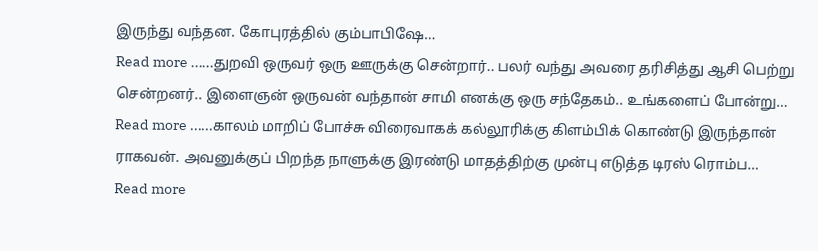இருந்து வந்தன. கோபுரத்தில் கும்பாபிஷே…
Read more ......துறவி ஒருவர் ஒரு ஊருக்கு சென்றார்.. பலர் வந்து அவரை தரிசித்து ஆசி பெற்று சென்றனர்.. இளைஞன் ஒருவன் வந்தான் சாமி எனக்கு ஒரு சந்தேகம்.. உங்களைப் போன்று…
Read more ......காலம் மாறிப் போச்சு விரைவாகக் கல்லூரிக்கு கிளம்பிக் கொண்டு இருந்தான் ராகவன். அவனுக்குப் பிறந்த நாளுக்கு இரண்டு மாதத்திற்கு முன்பு எடுத்த டிரஸ் ரொம்ப…
Read more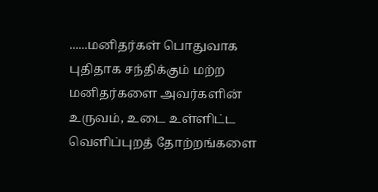......மனிதர்கள் பொதுவாக புதிதாக சந்திக்கும் மற்ற மனிதர்களை அவர்களின் உருவம், உடை உள்ளிட்ட வெளிப்புறத் தோற்றங்களை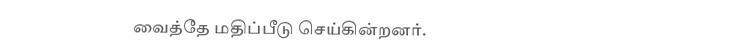வைத்தே மதிப்பீடு செய்கின்றனர்.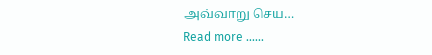அவ்வாறு செய…
Read more ......